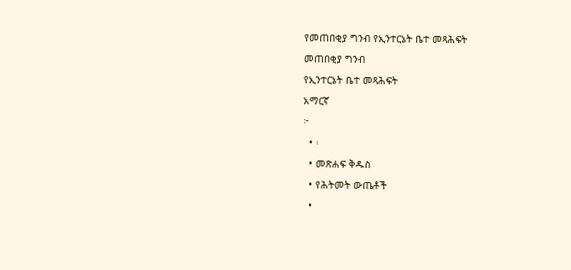የመጠበቂያ ግንብ የኢንተርኔት ቤተ መጻሕፍት
መጠበቂያ ግንብ
የኢንተርኔት ቤተ መጻሕፍት
አማርኛ
፦
  • ፡
  • መጽሐፍ ቅዱስ
  • የሕትመት ውጤቶች
  •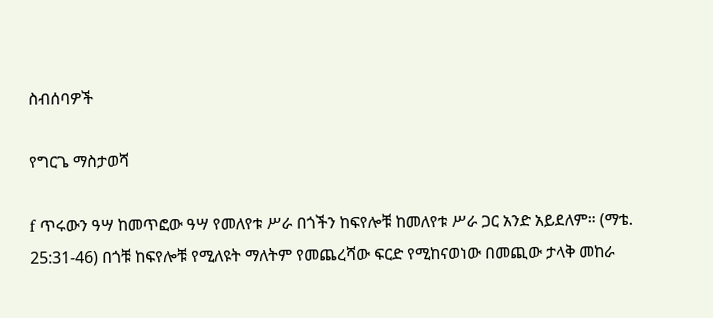ስብሰባዎች

የግርጌ ማስታወሻ

f ጥሩውን ዓሣ ከመጥፎው ዓሣ የመለየቱ ሥራ በጎችን ከፍየሎቹ ከመለየቱ ሥራ ጋር አንድ አይደለም። (ማቴ. 25:31-46) በጎቹ ከፍየሎቹ የሚለዩት ማለትም የመጨረሻው ፍርድ የሚከናወነው በመጪው ታላቅ መከራ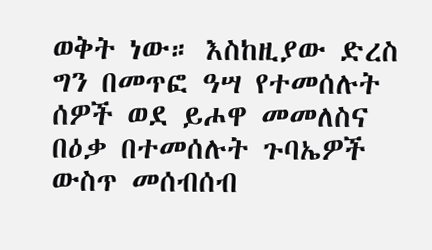ወቅት ነው። እስከዚያው ድረስ ግን በመጥፎ ዓሣ የተመሰሉት ሰዎች ወደ ይሖዋ መመለስና በዕቃ በተመሰሉት ጉባኤዎች ውስጥ መሰብሰብ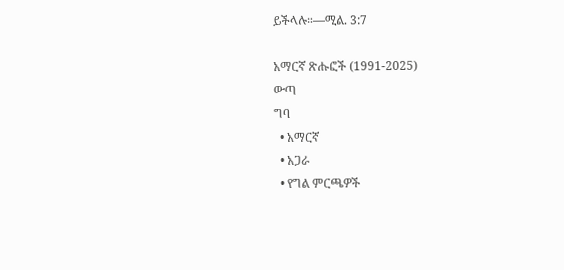ይችላሉ።—ሚል. 3:7

አማርኛ ጽሑፎች (1991-2025)
ውጣ
ግባ
  • አማርኛ
  • አጋራ
  • የግል ምርጫዎች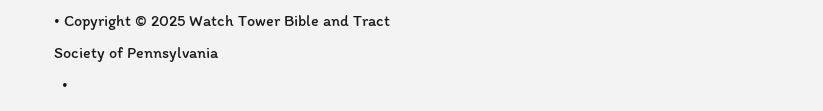• Copyright © 2025 Watch Tower Bible and Tract Society of Pennsylvania
  •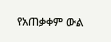የአጠቃቀም ውል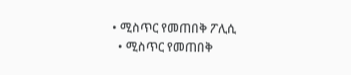• ሚስጥር የመጠበቅ ፖሊሲ
  • ሚስጥር የመጠበቅ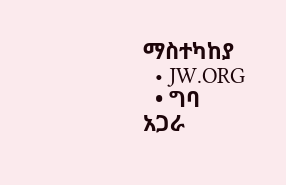ማስተካከያ
  • JW.ORG
  • ግባ
አጋራ